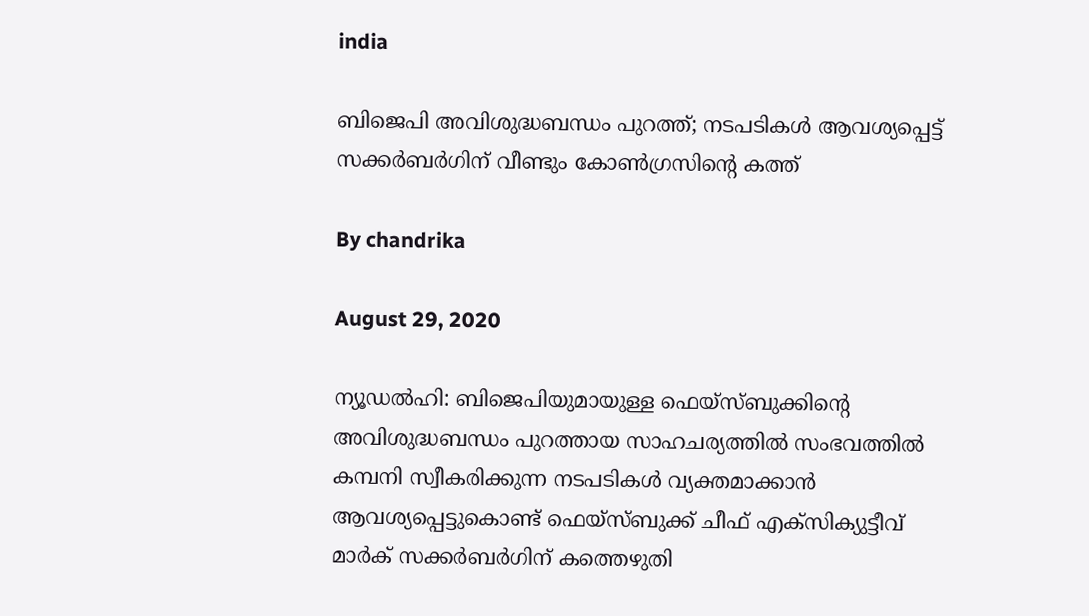india

ബിജെപി അവിശുദ്ധബന്ധം പുറത്ത്; നടപടികള്‍ ആവശ്യപ്പെട്ട് സക്കര്‍ബര്‍ഗിന് വീണ്ടും കോണ്‍ഗ്രസിന്റെ കത്ത്

By chandrika

August 29, 2020

ന്യൂഡല്‍ഹി: ബിജെപിയുമായുള്ള ഫെയ്‌സ്ബുക്കിന്റെ അവിശുദ്ധബന്ധം പുറത്തായ സാഹചര്യത്തില്‍ സംഭവത്തില്‍ കമ്പനി സ്വീകരിക്കുന്ന നടപടികള്‍ വ്യക്തമാക്കാന്‍ ആവശ്യപ്പെട്ടുകൊണ്ട് ഫെയ്‌സ്ബുക്ക് ചീഫ് എക്‌സിക്യുട്ടീവ് മാര്‍ക് സക്കര്‍ബര്‍ഗിന് കത്തെഴുതി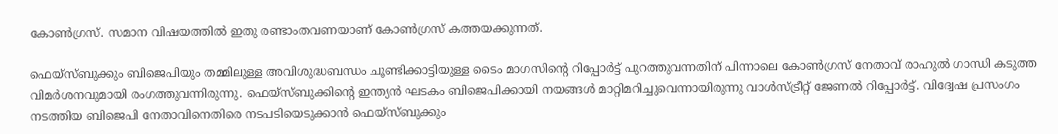കോണ്‍ഗ്രസ്. സമാന വിഷയത്തില്‍ ഇതു രണ്ടാംതവണയാണ് കോണ്‍ഗ്രസ് കത്തയക്കുന്നത്.

ഫെയ്‌സ്ബുക്കും ബിജെപിയും തമ്മിലുള്ള അവിശുദ്ധബന്ധം ചൂണ്ടിക്കാട്ടിയുള്ള ടൈം മാഗസിന്റെ റിപ്പോര്‍ട്ട് പുറത്തുവന്നതിന് പിന്നാലെ കോണ്‍ഗ്രസ് നേതാവ് രാഹുല്‍ ഗാന്ധി കടുത്ത വിമര്‍ശനവുമായി രംഗത്തുവന്നിരുന്നു. ഫെയ്‌സ്ബുക്കിന്റെ ഇന്ത്യന്‍ ഘടകം ബിജെപിക്കായി നയങ്ങള്‍ മാറ്റിമറിച്ചുവെന്നായിരുന്നു വാള്‍സ്ട്രീറ്റ് ജേണല്‍ റിപ്പോര്‍ട്ട്. വിദ്വേഷ പ്രസംഗം നടത്തിയ ബിജെപി നേതാവിനെതിരെ നടപടിയെടുക്കാന്‍ ഫെയ്‌സ്ബുക്കും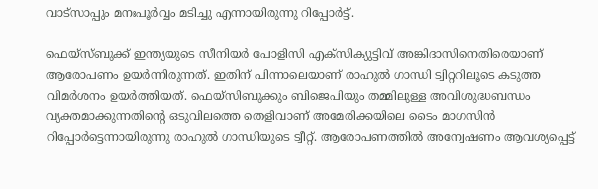വാട്‌സാപ്പും മനഃപൂര്‍വ്വം മടിച്ചു എന്നായിരുന്നു റിപ്പോര്‍ട്ട്.

ഫെയ്‌സ്ബുക്ക് ഇന്ത്യയുടെ സീനിയര്‍ പോളിസി എക്‌സിക്യുട്ടിവ് അങ്കിദാസിനെതിരെയാണ് ആരോപണം ഉയര്‍ന്നിരുന്നത്. ഇതിന് പിന്നാലെയാണ് രാഹുല്‍ ഗാന്ധി ട്വിറ്ററിലൂടെ കടുത്ത വിമര്‍ശനം ഉയര്‍ത്തിയത്. ഫെയ്‌സിബുക്കും ബിജെപിയും തമ്മിലുള്ള അവിശുദ്ധബന്ധം വ്യക്തമാക്കുന്നതിന്റെ ഒടുവിലത്തെ തെളിവാണ് അമേരിക്കയിലെ ടൈം മാഗസിന്‍ റിപ്പോര്‍ട്ടെന്നായിരുന്നു രാഹുല്‍ ഗാന്ധിയുടെ ട്വീറ്റ്. ആരോപണത്തില്‍ അന്വേഷണം ആവശ്യപ്പെട്ട്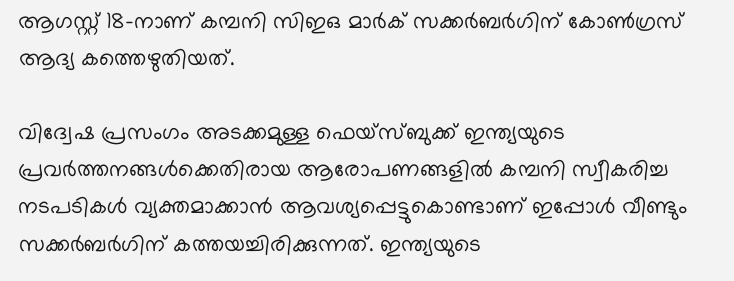ആഗസ്റ്റ് 18-നാണ് കമ്പനി സിഇഒ മാര്‍ക് സക്കര്‍ബര്‍ഗിന് കോണ്‍ഗ്രസ് ആദ്യ കത്തെഴുതിയത്.

വിദ്വേഷ പ്രസംഗം അടക്കമുള്ള ഫെയ്‌സ്ബുക്ക് ഇന്ത്യയുടെ പ്രവര്‍ത്തനങ്ങള്‍ക്കെതിരായ ആരോപണങ്ങളില്‍ കമ്പനി സ്വീകരിച്ച നടപടികള്‍ വ്യക്തമാക്കാന്‍ ആവശ്യപ്പെട്ടുകൊണ്ടാണ് ഇപ്പോള്‍ വീണ്ടും സക്കര്‍ബര്‍ഗിന് കത്തയച്ചിരിക്കുന്നത്. ഇന്ത്യയുടെ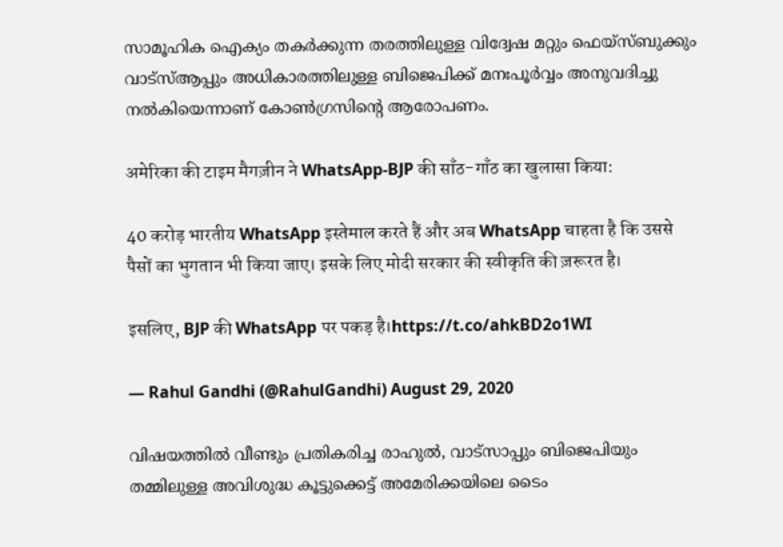സാമൂഹിക ഐക്യം തകര്‍ക്കുന്ന തരത്തിലുള്ള വിദ്വേഷ മറ്റും ഫെയ്‌സ്ബുക്കും വാട്‌സ്ആപ്പും അധികാരത്തിലുള്ള ബിജെപിക്ക് മനഃപൂര്‍വ്വം അനുവദിച്ചു നല്‍കിയെന്നാണ് കോണ്‍ഗ്രസിന്റെ ആരോപണം.

अमेरिका की टाइम मैगज़ीन ने WhatsApp-BJP की साँठ-गाँठ का खुलासा किया:

40 करोड़ भारतीय WhatsApp इस्तेमाल करते हैं और अब WhatsApp चाहता है कि उससे पैसों का भुगतान भी किया जाए। इसके लिए मोदी सरकार की स्वीकृति की ज़रूरत है।

इसलिए, BJP की WhatsApp पर पकड़ है।https://t.co/ahkBD2o1WI

— Rahul Gandhi (@RahulGandhi) August 29, 2020

വിഷയത്തില്‍ വീണ്ടും പ്രതികരിച്ച രാഹുല്‍, വാട്സാപ്പും ബിജെപിയും തമ്മിലുള്ള അവിശുദ്ധ കൂട്ടുക്കെട്ട് അമേരിക്കയിലെ ടൈം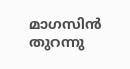മാഗസിന്‍ തുറന്നു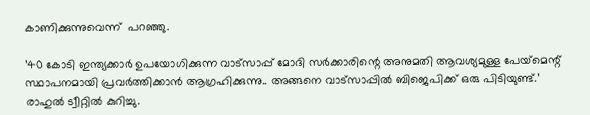കാണിക്കുന്നുവെന്ന്  പറഞ്ഞു.

’40 കോടി ഇന്ത്യക്കാര്‍ ഉപയോഗിക്കുന്ന വാട്‌സാപ്പ് മോദി സര്‍ക്കാരിന്റെ അനുമതി ആവശ്യമുള്ള പേയ്‌മെന്റ് സ്ഥാപനമായി പ്രവര്‍ത്തിക്കാന്‍ ആഗ്രഹിക്കുന്നു.. അങ്ങനെ വാട്‌സാപ്പില്‍ ബിജെപിക്ക് ഒരു പിടിയുണ്ട്.’ രാഹുല്‍ ട്വീറ്റില്‍ കുറിച്ചു.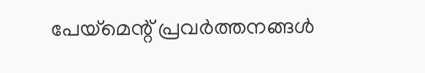പേയ്‌മെന്റ് പ്രവര്‍ത്തനങ്ങള്‍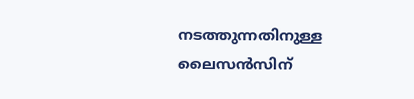നടത്തുന്നതിനുള്ള ലൈസന്‍സിന്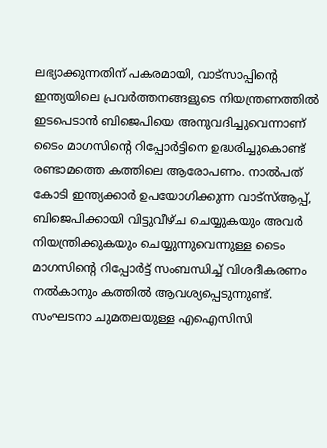ലഭ്യാക്കുന്നതിന് പകരമായി, വാട്‌സാപ്പിന്റെ ഇന്ത്യയിലെ പ്രവര്‍ത്തനങ്ങളുടെ നിയന്ത്രണത്തില്‍ ഇടപെടാന്‍ ബിജെപിയെ അനുവദിച്ചുവെന്നാണ് ടൈം മാഗസിന്റെ റിപ്പോര്‍ട്ടിനെ ഉദ്ധരിച്ചുകൊണ്ട് രണ്ടാമത്തെ കത്തിലെ ആരോപണം. നാല്‍പത് കോടി ഇന്ത്യക്കാര്‍ ഉപയോഗിക്കുന്ന വാട്‌സ്ആപ്പ്, ബിജെപിക്കായി വിട്ടുവീഴ്ച ചെയ്യുകയും അവര്‍ നിയന്ത്രിക്കുകയും ചെയ്യുന്നുവെന്നുള്ള ടൈം മാഗസിന്റെ റിപ്പോര്‍ട്ട് സംബന്ധിച്ച് വിശദീകരണം നല്‍കാനും കത്തില്‍ ആവശ്യപ്പെടുന്നുണ്ട്. സംഘടനാ ചുമതലയുള്ള എഐസിസി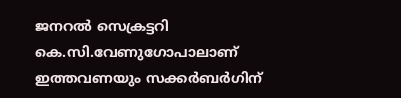ജനറല്‍ സെക്രട്ടറി കെ.സി.വേണുഗോപാലാണ് ഇത്തവണയും സക്കര്‍ബര്‍ഗിന്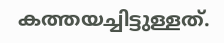കത്തയച്ചിട്ടുള്ളത്.